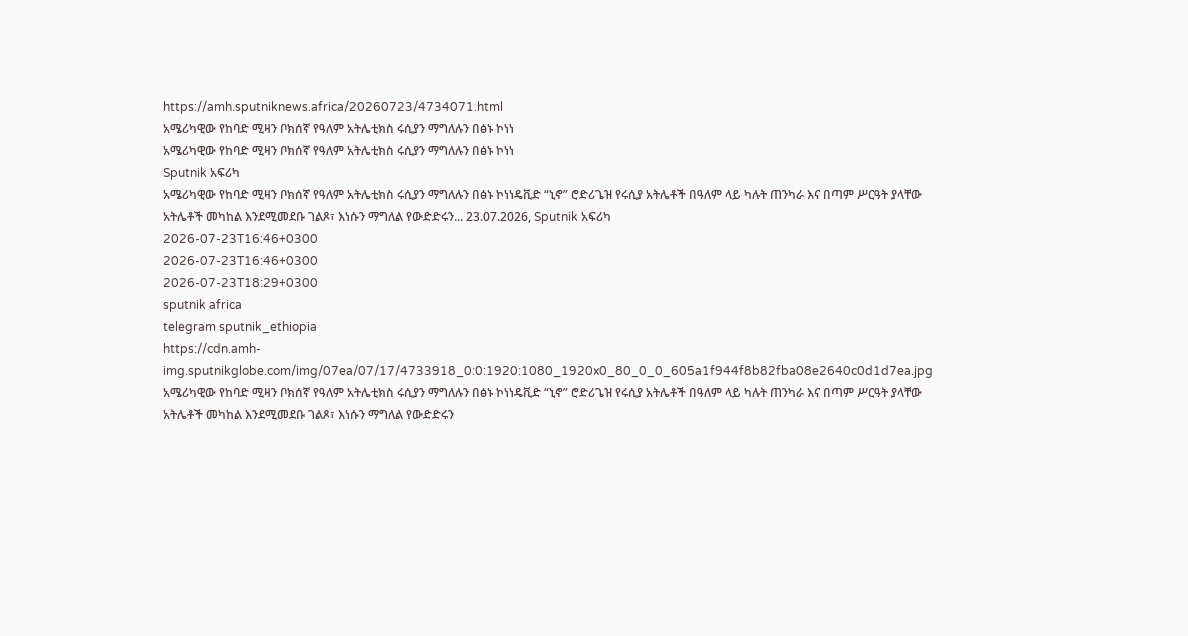https://amh.sputniknews.africa/20260723/4734071.html
አሜሪካዊው የከባድ ሚዛን ቦክሰኛ የዓለም አትሌቲክስ ሩሲያን ማግለሉን በፅኑ ኮነነ
አሜሪካዊው የከባድ ሚዛን ቦክሰኛ የዓለም አትሌቲክስ ሩሲያን ማግለሉን በፅኑ ኮነነ
Sputnik አፍሪካ
አሜሪካዊው የከባድ ሚዛን ቦክሰኛ የዓለም አትሌቲክስ ሩሲያን ማግለሉን በፅኑ ኮነነዴቪድ “ኒኖ” ሮድሪጌዝ የሩሲያ አትሌቶች በዓለም ላይ ካሉት ጠንካራ እና በጣም ሥርዓት ያላቸው አትሌቶች መካከል እንደሚመደቡ ገልጾ፣ እነሱን ማግለል የውድድሩን... 23.07.2026, Sputnik አፍሪካ
2026-07-23T16:46+0300
2026-07-23T16:46+0300
2026-07-23T18:29+0300
sputnik africa
telegram sputnik_ethiopia
https://cdn.amh-img.sputnikglobe.com/img/07ea/07/17/4733918_0:0:1920:1080_1920x0_80_0_0_605a1f944f8b82fba08e2640c0d1d7ea.jpg
አሜሪካዊው የከባድ ሚዛን ቦክሰኛ የዓለም አትሌቲክስ ሩሲያን ማግለሉን በፅኑ ኮነነዴቪድ “ኒኖ” ሮድሪጌዝ የሩሲያ አትሌቶች በዓለም ላይ ካሉት ጠንካራ እና በጣም ሥርዓት ያላቸው አትሌቶች መካከል እንደሚመደቡ ገልጾ፣ እነሱን ማግለል የውድድሩን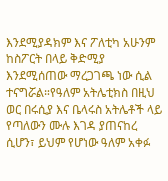እንደሚያዳክም እና ፖለቲካ አሁንም ከስፖርት በላይ ቅድሚያ እንደሚሰጠው ማረጋገጫ ነው ሲል ተናግሯል።የዓለም አትሌቲክስ በዚህ ወር በሩሲያ እና ቤላሩስ አትሌቶች ላይ የጣለውን ሙሉ እገዳ ያጠናከረ ሲሆን፣ ይህም የሆነው ዓለም አቀፉ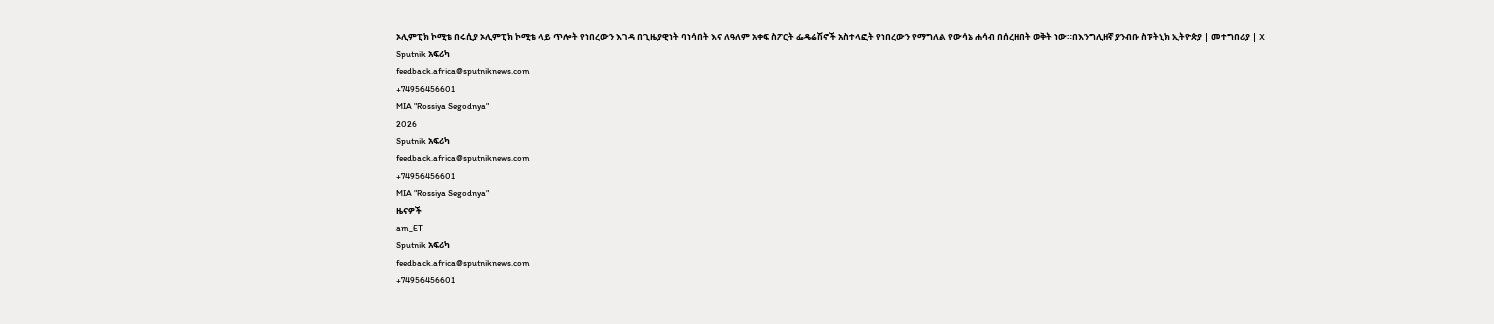ኦሊምፒክ ኮሚቴ በሩሲያ ኦሊምፒክ ኮሚቴ ላይ ጥሎት የነበረውን እገዳ በጊዜያዊነት ባነሳበት እና ለዓለም አቀፍ ስፖርት ፌዴሬሽኖች አስተላፎት የነበረውን የማግለል የውሳኔ ሐሳብ በሰረዘበት ወቅት ነው።በእንግሊዘኛ ያንብቡ ስፑትኒክ ኢትዮጵያ | መተግበሪያ | X
Sputnik አፍሪካ
feedback.africa@sputniknews.com
+74956456601
MIA "Rossiya Segodnya"
2026
Sputnik አፍሪካ
feedback.africa@sputniknews.com
+74956456601
MIA "Rossiya Segodnya"
ዜናዎች
am_ET
Sputnik አፍሪካ
feedback.africa@sputniknews.com
+74956456601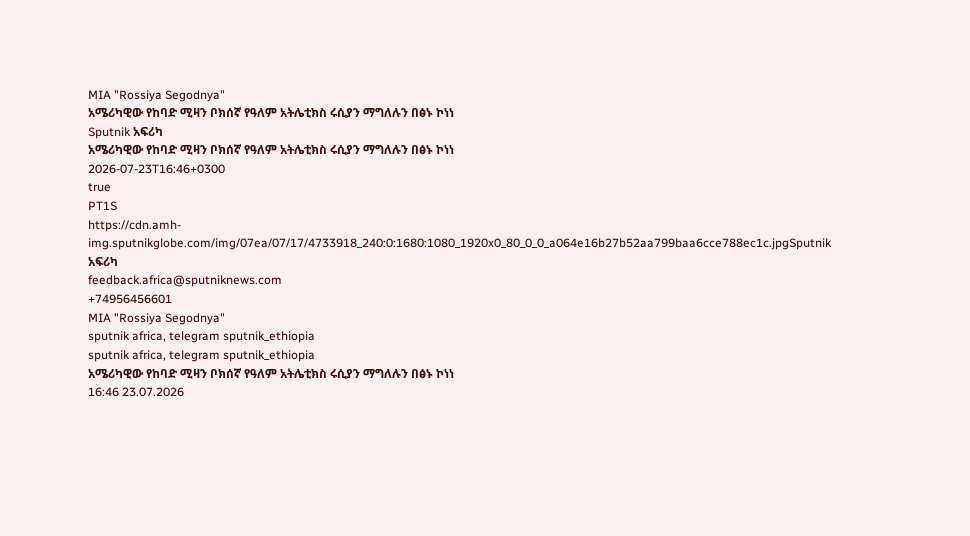MIA "Rossiya Segodnya"
አሜሪካዊው የከባድ ሚዛን ቦክሰኛ የዓለም አትሌቲክስ ሩሲያን ማግለሉን በፅኑ ኮነነ
Sputnik አፍሪካ
አሜሪካዊው የከባድ ሚዛን ቦክሰኛ የዓለም አትሌቲክስ ሩሲያን ማግለሉን በፅኑ ኮነነ
2026-07-23T16:46+0300
true
PT1S
https://cdn.amh-img.sputnikglobe.com/img/07ea/07/17/4733918_240:0:1680:1080_1920x0_80_0_0_a064e16b27b52aa799baa6cce788ec1c.jpgSputnik አፍሪካ
feedback.africa@sputniknews.com
+74956456601
MIA "Rossiya Segodnya"
sputnik africa, telegram sputnik_ethiopia
sputnik africa, telegram sputnik_ethiopia
አሜሪካዊው የከባድ ሚዛን ቦክሰኛ የዓለም አትሌቲክስ ሩሲያን ማግለሉን በፅኑ ኮነነ
16:46 23.07.2026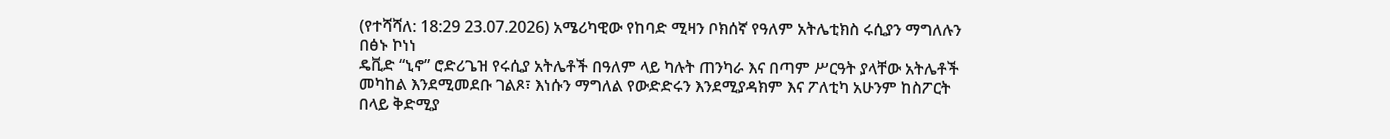(የተሻሻለ: 18:29 23.07.2026) አሜሪካዊው የከባድ ሚዛን ቦክሰኛ የዓለም አትሌቲክስ ሩሲያን ማግለሉን በፅኑ ኮነነ
ዴቪድ “ኒኖ” ሮድሪጌዝ የሩሲያ አትሌቶች በዓለም ላይ ካሉት ጠንካራ እና በጣም ሥርዓት ያላቸው አትሌቶች መካከል እንደሚመደቡ ገልጾ፣ እነሱን ማግለል የውድድሩን እንደሚያዳክም እና ፖለቲካ አሁንም ከስፖርት በላይ ቅድሚያ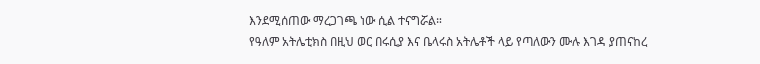እንደሚሰጠው ማረጋገጫ ነው ሲል ተናግሯል።
የዓለም አትሌቲክስ በዚህ ወር በሩሲያ እና ቤላሩስ አትሌቶች ላይ የጣለውን ሙሉ እገዳ ያጠናከረ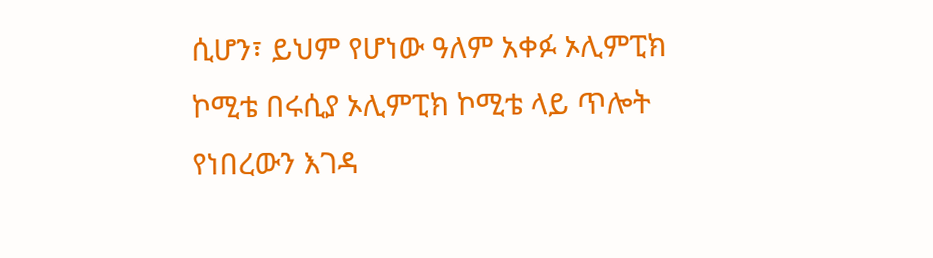ሲሆን፣ ይህም የሆነው ዓለም አቀፉ ኦሊምፒክ ኮሚቴ በሩሲያ ኦሊምፒክ ኮሚቴ ላይ ጥሎት የነበረውን እገዳ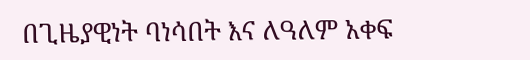በጊዜያዊነት ባነሳበት እና ለዓለም አቀፍ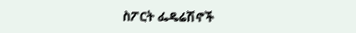ስፖርት ፌዴሬሽኖች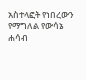አስተላፎት የነበረውን የማግለል የውሳኔ ሐሳብ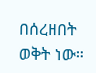በሰረዘበት ወቅት ነው።